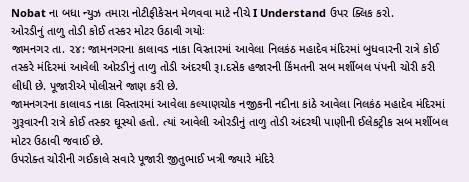Nobat ના બધા ન્યુઝ તમારા નોટીફીકેસન મેળવવા માટે નીચે I Understand ઉપર ક્લિક કરો.
ઓરડીનું તાળુ તોડી કોઈ તસ્કર મોટર ઉઠાવી ગયોઃ
જામનગર તા. ૨૪: જામનગરના કાલાવડ નાકા વિસ્તારમાં આવેલા નિલકંઠ મહાદેવ મંદિરમાં બુધવારની રાત્રે કોઈ તસ્કરે મંદિરમાં આવેલી ઓરડીનું તાળુ તોડી અંદરથી રૂ।.દસેક હજારની કિંમતની સબ મર્શીબલ પંપની ચોરી કરી લીધી છે. પૂજારીએ પોલીસને જાણ કરી છે.
જામનગરના કાલાવડ નાકા વિસ્તારમાં આવેલા કલ્યાણચોક નજીકની નદીના કાંઠે આવેલા નિલકંઠ મહાદેવ મંદિરમાં ગુરૂવારની રાત્રે કોઈ તસ્કર ઘૂસ્યો હતો. ત્યાં આવેલી ઓરડીનું તાળુ તોડી અંદરથી પાણીની ઈલેકટ્રીક સબ મર્શીબલ મોટર ઉઠાવી જવાઈ છે.
ઉપરોક્ત ચોરીની ગઈકાલે સવારે પૂજારી જીતુભાઈ ખત્રી જ્યારે મંદિરે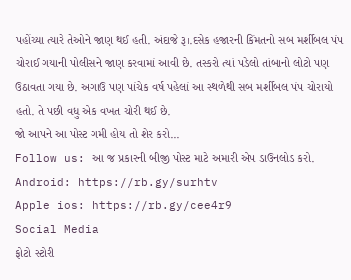પહોંચ્યા ત્યારે તેઓને જાણ થઈ હતી. અંદાજે રૂ।.દસેક હજારની કિંમતનો સબ મર્શીબલ પંપ ચોરાઈ ગયાની પોલીસને જાણ કરવામાં આવી છે. તસ્કરો ત્યાં પડેલો તાંબાનો લોટો પણ ઉઠાવતા ગયા છે. અગાઉ પણ પાંચેક વર્ષ પહેલાં આ સ્થળેથી સબ મર્શીબલ પંપ ચોરાયો હતો. તે પછી વધુ એક વખત ચોરી થઈ છે.
જો આપને આ પોસ્ટ ગમી હોય તો શેર કરો...
Follow us: આ જ પ્રકારની બીજી પોસ્ટ માટે અમારી એપ ડાઉનલોડ કરો.
Android: https://rb.gy/surhtv
Apple ios: https://rb.gy/cee4r9
Social Media
ફોટો સ્ટોરી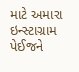માટે અમારા ઇન્સ્ટાગ્રામ પેઈજને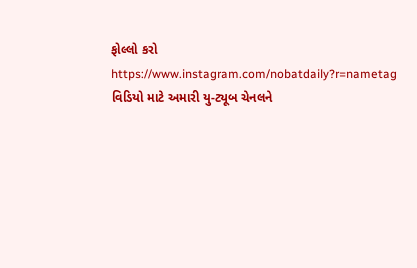ફોલ્લો કરો
https://www.instagram.com/nobatdaily?r=nametag
વિડિયો માટે અમારી યુ-ટ્યૂબ ચેનલને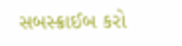સબસ્ક્રાઈબ કરો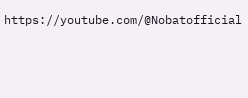https://youtube.com/@Nobatofficial